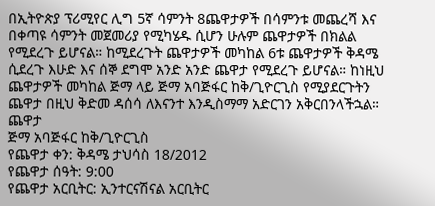በኢትዮጵያ ፕሪሚየር ሊግ 5ኛ ሳምንት 8ጨዋታዎች በሳምንቱ መጨረሻ እና በቀጣዩ ሳምንት መጀመሪያ የሚካሄዱ ሲሆን ሁሉም ጨዋታዎች በክልል የሚደረጉ ይሆናል። ከሚደረጉት ጨዋታዎች መካከል 6ቱ ጨዋታዎች ቅዳሜ ሲደረጉ እሁድ እና ሰኞ ደግሞ አንድ አንድ ጨዋታ የሚደረጉ ይሆናል። ከነዚህ ጨዋታዎች መካከል ጅማ ላይ ጅማ አባጅፋር ከቅ/ጊዮርጊስ የሚያደርጉትን ጨዋታ በዚህ ቅድመ ዳሰሳ ለእናንተ እንዲስማማ አድርገን አቅርበንላችኋል።
ጨዋታ
ጅማ አባጅፋር ከቅ/ጊዮርጊስ
የጨዋታ ቀን: ቅዳሜ ታህሳስ 18/2012
የጨዋታ ሰዓት: 9:00
የጨዋታ አርቢትር: ኢንተርናሽናል አርቢትር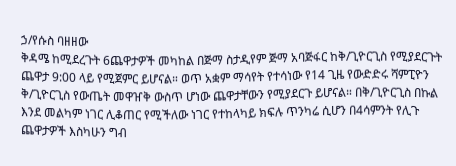ኃ/የሱስ ባዘዘው
ቅዳሜ ከሚደረጉት 6ጨዋታዎች መካከል በጅማ ስታዲየም ጅማ አባጅፋር ከቅ/ጊዮርጊስ የሚያደርጉት ጨዋታ 9:00 ላይ የሚጀምር ይሆናል። ወጥ አቋም ማሳየት የተሳነው የ14 ጊዜ የውድድሩ ሻምፒዮን ቅ/ጊዮርጊስ የውጤት መዋዠቅ ውስጥ ሆነው ጨዋታቸውን የሚያደርጉ ይሆናል። በቅ/ጊዮርጊስ በኩል እንደ መልካም ነገር ሊቆጠር የሚችለው ነገር የተከላካይ ክፍሉ ጥንካሬ ሲሆን በ4ሳምንት የሊጉ ጨዋታዎች እስካሁን ግብ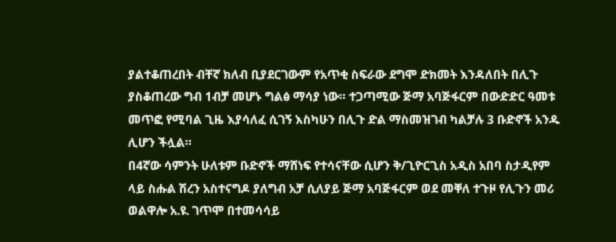ያልተቆጠረበት ብቸኛ ክለብ ቢያደርገውም የአጥቂ ስፍራው ደግሞ ድክመት እንዳለበት በሊጉ ያስቆጠረው ግብ 1ብቻ መሆኑ ግልፅ ማሳያ ነው። ተጋጣሚው ጅማ አባጅፋርም በውድድር ዓመቱ መጥፎ የሚባል ጊዜ እያሳለፈ ሲገኝ እስካሁን በሊጉ ድል ማስመዝገብ ካልቻሉ 3 ቡድኖች አንዱ ሊሆን ችሏል።
በ4ኛው ሳምንት ሁለቱም ቡድኖች ማሸነፍ የተሳናቸው ሲሆን ቅ/ጊዮርጊስ አዲስ አበባ ስታዲየም ላይ ስሑል ሽረን አስተናግዶ ያለግብ አቻ ሲለያይ ጅማ አባጅፋርም ወደ መቐለ ተጉዞ የሊጉን መሪ ወልዋሎ አ.ዩ. ገጥሞ በተመሳሳይ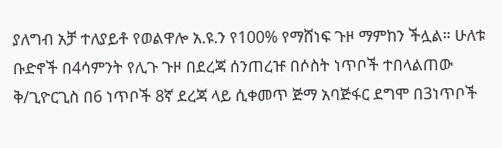ያለግብ አቻ ተለያይቶ የወልዋሎ አ.ዩ.ን የ100% የማሸነፍ ጉዞ ማምከን ችሏል። ሁለቱ ቡድኖች በ4ሳምንት የሊጉ ጉዞ በደረጃ ሰንጠረዡ በሶስት ነጥቦች ተበላልጠው ቅ/ጊዮርጊስ በ6 ነጥቦች 8ኛ ደረጃ ላይ ሲቀመጥ ጅማ አባጅፋር ደግሞ በ3ነጥቦች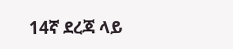14ኛ ደረጃ ላይ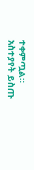ተቀምጧል።
አስተያየት ይስጡ